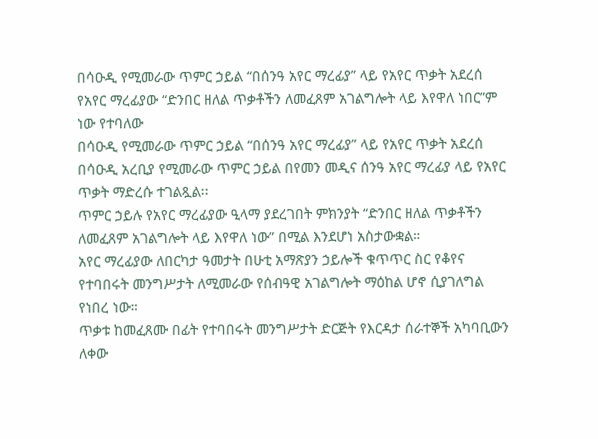በሳዑዲ የሚመራው ጥምር ኃይል “በሰንዓ አየር ማረፊያ” ላይ የአየር ጥቃት አደረሰ
የአየር ማረፊያው “ድንበር ዘለል ጥቃቶችን ለመፈጸም አገልግሎት ላይ እየዋለ ነበር”ም ነው የተባለው
በሳዑዲ የሚመራው ጥምር ኃይል “በሰንዓ አየር ማረፊያ” ላይ የአየር ጥቃት አደረሰ
በሳዑዲ አረቢያ የሚመራው ጥምር ኃይል በየመን መዲና ሰንዓ አየር ማረፊያ ላይ የአየር ጥቃት ማድረሱ ተገልጿል፡፡
ጥምር ኃይሉ የአየር ማረፊያው ዒላማ ያደረገበት ምክንያት “ድንበር ዘለል ጥቃቶችን ለመፈጸም አገልግሎት ላይ እየዋለ ነው” በሚል እንደሆነ አስታውቋል።
አየር ማረፊያው ለበርካታ ዓመታት በሁቲ አማጽያን ኃይሎች ቁጥጥር ስር የቆየና የተባበሩት መንግሥታት ለሚመራው የሰብዓዊ አገልግሎት ማዕከል ሆኖ ሲያገለግል የነበረ ነው።
ጥቃቱ ከመፈጸሙ በፊት የተባበሩት መንግሥታት ድርጅት የእርዳታ ሰራተኞች አካባቢውን ለቀው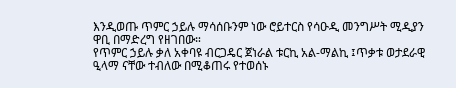እንዲወጡ ጥምር ኃይሉ ማሳሰቡንም ነው ሮይተርስ የሳዑዲ መንግሥት ሚዲያን ዋቢ በማድረግ የዘገበው።
የጥምር ኃይሉ ቃለ አቀባዩ ብርጋዴር ጀነራል ቱርኪ አል-ማልኪ ፤ጥቃቱ ወታደራዊ ዒላማ ናቸው ተብለው በሚቆጠሩ የተወሰኑ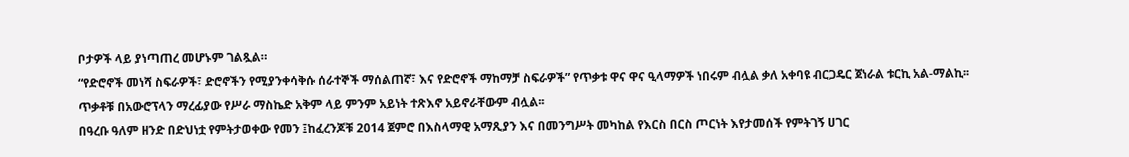ቦታዎች ላይ ያነጣጠረ መሆኑም ገልጿል።
“የድሮኖች መነሻ ስፍራዎች፣ ድሮኖችን የሚያንቀሳቅሱ ሰራተኞች ማሰልጠኛ፣ እና የድሮኖች ማከማቻ ስፍራዎች” የጥቃቱ ዋና ዋና ዒላማዎች ነበሩም ብሏል ቃለ አቀባዩ ብርጋዴር ጀነራል ቱርኪ አል-ማልኪ፡፡
ጥቃቶቹ በአውሮፕላን ማረፊያው የሥራ ማስኬድ አቅም ላይ ምንም አይነት ተጽእኖ አይኖራቸውም ብሏል፡፡
በዓረቡ ዓለም ዘንድ በድህነቷ የምትታወቀው የመን ፤ከፈረንጆቹ 2014 ጀምሮ በእስላማዊ አማጺያን እና በመንግሥት መካከል የእርስ በርስ ጦርነት እየታመሰች የምትገኝ ሀገር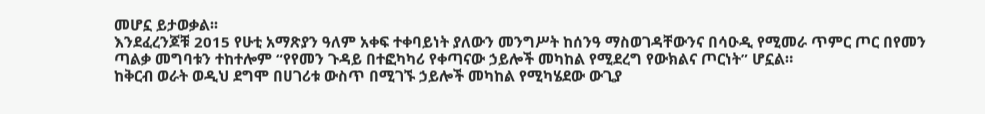መሆኗ ይታወቃል፡፡
እንደፈረንጆቹ 2015 የሁቲ አማጽያን ዓለም አቀፍ ተቀባይነት ያለውን መንግሥት ከሰንዓ ማስወገዳቸውንና በሳዑዲ የሚመራ ጥምር ጦር በየመን ጣልቃ መግባቱን ተከተሎም “የየመን ጉዳይ በተፎካካሪ የቀጣናው ኃይሎች መካከል የሚደረግ የውክልና ጦርነት” ሆኗል።
ከቅርብ ወራት ወዲህ ደግሞ በሀገሪቱ ውስጥ በሚገኙ ኃይሎች መካከል የሚካሄደው ውጊያ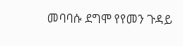መባባሱ ደግሞ የየመን ጉዳይ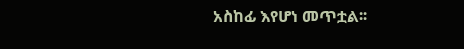አስከፊ እየሆነ መጥቷል፡፡